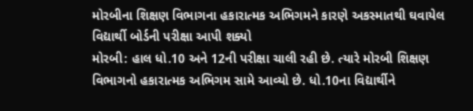મોરબીના શિક્ષણ વિભાગના હકારાત્મક અભિગમને કારણે અકસ્માતથી ઘવાયેલ વિદ્યાર્થી બોર્ડની પરીક્ષા આપી શક્યો
મોરબી: હાલ ધો.10 અને 12ની પરીક્ષા ચાલી રહી છે. ત્યારે મોરબી શિક્ષણ વિભાગનો હકારાત્મક અભિગમ સામે આવ્યો છે. ધો.10ના વિદ્યાર્થીને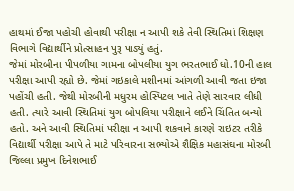હાથમાં ઈજા પહોચી હોવાથી પરીક્ષા ન આપી શકે તેવી સ્થિતિમાં શિક્ષણ વિભાગે વિદ્યાર્થીને પ્રોત્સાહન પુરૂ પાડ્યું હતું.
જેમાં મોરબીના પીપળીયા ગામના બોપલીયા યુગ ભરતભાઈ ધો.10ની હાલ પરીક્ષા આપી રહ્યો છે. જેમાં ગઇકાલે મશીનમાં આંગળી આવી જતા ઇજા પહોંચી હતી. જેથી મોરબીની મધુરમ હોસ્પિટલ ખાતે તેણે સારવાર લીધી હતી. ત્યારે આવી સ્થિતિમાં યુગ બોપલિયા પરીક્ષાને લઈને ચિંતિત બન્યો હતો. અને આવી સ્થિતિમાં પરીક્ષા ન આપી શકવાને કારણે રાઇટર તરીકે વિદ્યાર્થી પરીક્ષા આપે તે માટે પરિવારના સભ્યોએ શૈક્ષિક મહાસંઘના મોરબી જિલ્લા પ્રમુખ દિનેશભાઈ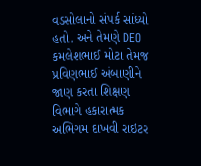વડસોલાનો સંપર્ક સાંધ્યો હતો. અને તેમણે DEO કમલેશભાઈ મોટા તેમજ પ્રવિણભાઈ અંબાણીને જાણ કરતા શિક્ષણ વિભાગે હકારાત્મક અભિગમ દાખવી રાઇટર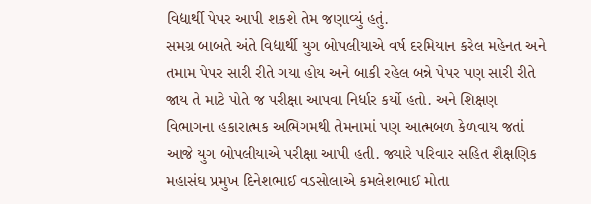વિદ્યાર્થી પેપર આપી શકશે તેમ જણાવ્યું હતું.
સમગ્ર બાબતે અંતે વિદ્યાર્થી યુગ બોપલીયાએ વર્ષ દરમિયાન કરેલ મહેનત અને તમામ પેપર સારી રીતે ગયા હોય અને બાકી રહેલ બન્ને પેપર પણ સારી રીતે જાય તે માટે પોતે જ પરીક્ષા આપવા નિર્ધાર કર્યો હતો. અને શિક્ષણ વિભાગના હકારાત્મક અભિગમથી તેમનામાં પણ આત્મબળ કેળવાય જતાં આજે યુગ બોપલીયાએ પરીક્ષા આપી હતી. જ્યારે પરિવાર સહિત શૈક્ષણિક મહાસંઘ પ્રમુખ દિનેશભાઈ વડસોલાએ કમલેશભાઈ મોતા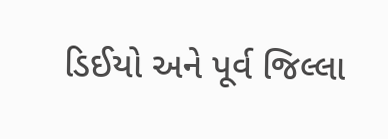ડિઈયો અને પૂર્વ જિલ્લા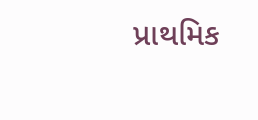પ્રાથમિક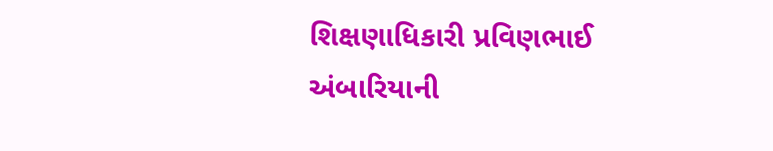શિક્ષણાધિકારી પ્રવિણભાઈ અંબારિયાની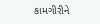કામગીરીને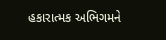હકારાત્મક અભિગમને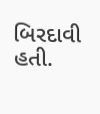બિરદાવી હતી.